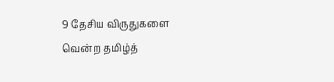9 தேசிய விருதுகளை வென்ற தமிழ்த்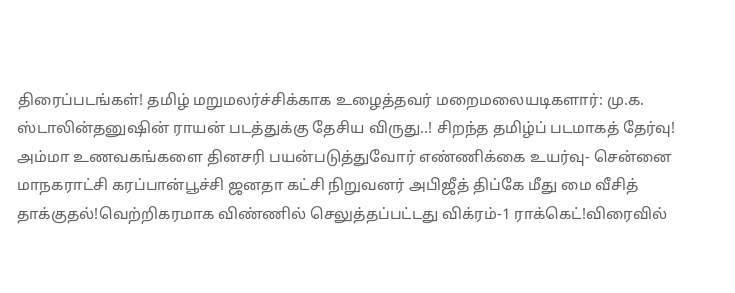திரைப்படங்கள்! தமிழ் மறுமலர்ச்சிக்காக உழைத்தவர் மறைமலையடிகளார்: மு.க. ஸ்டாலின்தனுஷின் ராயன் படத்துக்கு தேசிய விருது..! சிறந்த தமிழ்ப் படமாகத் தேர்வு! அம்மா உணவகங்களை தினசரி பயன்படுத்துவோர் எண்ணிக்கை உயர்வு- சென்னை மாநகராட்சி கரப்பான்பூச்சி ஜனதா கட்சி நிறுவனர் அபிஜீத் திப்கே மீது மை வீசித் தாக்குதல்!வெற்றிகரமாக விண்ணில் செலுத்தப்பட்டது விக்ரம்-1 ராக்கெட்!விரைவில்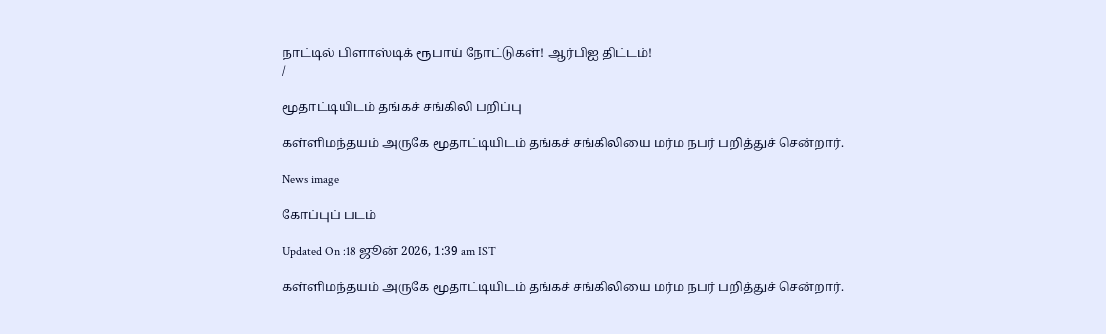நாட்டில் பிளாஸ்டிக் ரூபாய் நோட்டுகள்! ஆர்பிஐ திட்டம்!
/

மூதாட்டியிடம் தங்கச் சங்கிலி பறிப்பு

கள்ளிமந்தயம் அருகே மூதாட்டியிடம் தங்கச் சங்கிலியை மர்ம நபர் பறித்துச் சென்றார்.

News image

கோப்புப் படம்

Updated On :18 ஜூன் 2026, 1:39 am IST

கள்ளிமந்தயம் அருகே மூதாட்டியிடம் தங்கச் சங்கிலியை மர்ம நபர் பறித்துச் சென்றார்.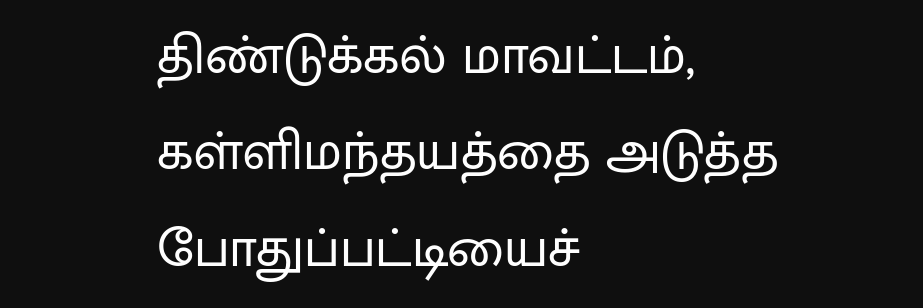திண்டுக்கல் மாவட்டம், கள்ளிமந்தயத்தை அடுத்த போதுப்பட்டியைச்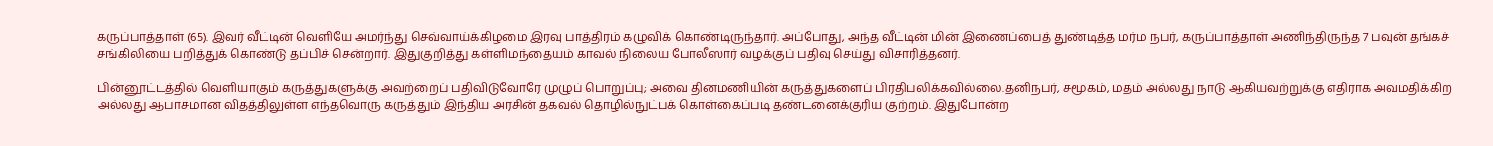கருப்பாத்தாள் (65). இவர் வீட்டின் வெளியே அமர்ந்து செவ்வாய்க்கிழமை இரவு பாத்திரம் கழுவிக் கொண்டிருந்தார். அப்போது, அந்த வீட்டின் மின் இணைப்பைத் துண்டித்த மர்ம நபர், கருப்பாத்தாள் அணிந்திருந்த 7 பவுன் தங்கச் சங்கிலியை பறித்துக் கொண்டு தப்பிச் சென்றார். இதுகுறித்து கள்ளிமந்தையம் காவல் நிலைய போலீஸார் வழக்குப் பதிவு செய்து விசாரித்தனர்.

பின்னூட்டத்தில் வெளியாகும் கருத்துகளுக்கு அவற்றைப் பதிவிடுவோரே முழுப் பொறுப்பு; அவை தினமணியின் கருத்துகளைப் பிரதிபலிக்கவில்லை.தனிநபர், சமூகம், மதம் அல்லது நாடு ஆகியவற்றுக்கு எதிராக அவமதிக்கிற அல்லது ஆபாசமான விதத்திலுள்ள எந்தவொரு கருத்தும் இந்திய அரசின் தகவல் தொழில்நுட்பக் கொள்கைப்படி தண்டனைக்குரிய குற்றம். இதுபோன்ற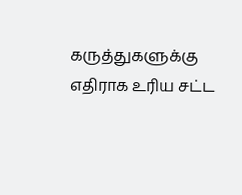கருத்துகளுக்கு எதிராக உரிய சட்ட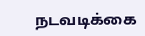நடவடிக்கை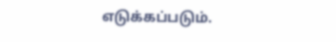எடுக்கப்படும்.